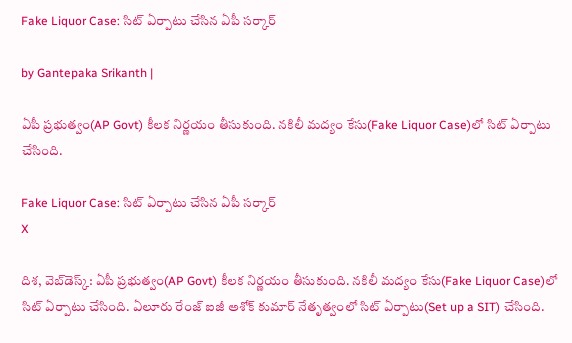Fake Liquor Case: సిట్ ఏర్పాటు చేసిన ఏపీ సర్కార్

by Gantepaka Srikanth |

ఏపీ ప్రభుత్వం(AP Govt) కీలక నిర్ణయం తీసుకుంది. నకిలీ మద్యం కేసు(Fake Liquor Case)లో సిట్ ఏర్పాటు చేసింది.

Fake Liquor Case: సిట్ ఏర్పాటు చేసిన ఏపీ సర్కార్
X

దిశ, వెబ్‌డెస్క్: ఏపీ ప్రభుత్వం(AP Govt) కీలక నిర్ణయం తీసుకుంది. నకిలీ మద్యం కేసు(Fake Liquor Case)లో సిట్ ఏర్పాటు చేసింది. ఏలూరు రేంజ్‌ ఐజీ అశోక్‌ కుమార్ నేతృత్వంలో సిట్ ఏర్పాటు(Set up a SIT) చేసింది.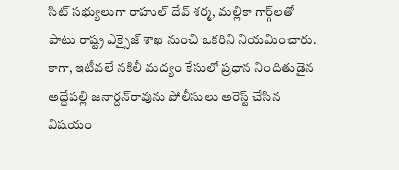సిట్ సభ్యులుగా రాహుల్ దేవ్ శర్మ, మల్లికా గార్గ్‌లతో పాటు రాష్ట్ర ఎక్సైజ్ శాఖ నుంచి ఒకరిని నియమించారు. కాగా, ఇటీవలే నకిలీ మద్యం కేసులో ప్రధాన నిందితుడైన అద్దేపల్లి జనార్దన్‌రావును పోలీసులు అరెస్ట్ చేసిన విషయం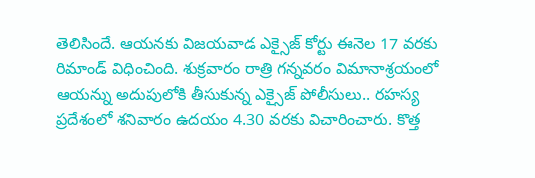తెలిసిందే. ఆయనకు విజయవాడ ఎక్సైజ్‌ కోర్టు ఈనెల 17 వరకు రిమాండ్‌ విధించింది. శుక్రవారం రాత్రి గన్నవరం విమానాశ్రయంలో ఆయన్ను అదుపులోకి తీసుకున్న ఎక్సైజ్‌ పోలీసులు.. రహస్య ప్రదేశంలో శనివారం ఉదయం 4.30 వరకు విచారించారు. కొత్త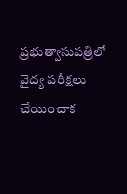ప్రభుత్వాసుపత్రిలో వైద్య పరీక్షలు చేయించాక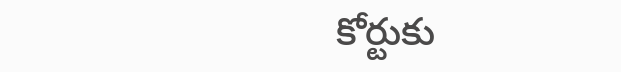కోర్టుకు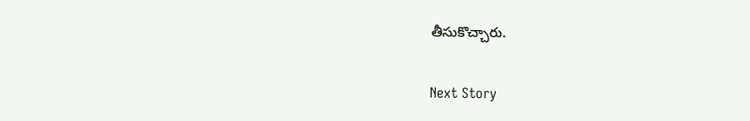తీసుకొచ్చారు.

Next Story